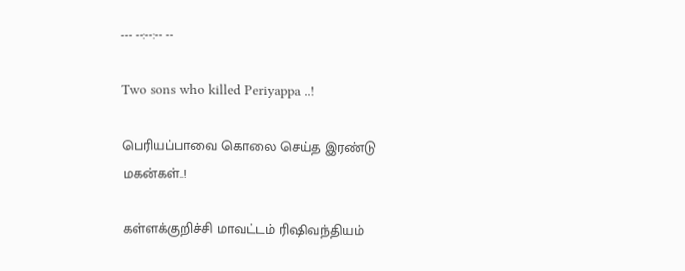--- --:--:-- --

Two sons who killed Periyappa ..!

பெரியப்பாவை கொலை செய்த இரண்டு மகன்கள்..!

கள்ளக்குறிச்சி மாவட்டம் ரிஷிவந்தியம்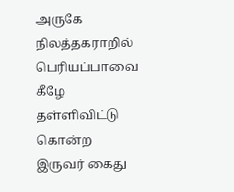அருகே நிலத்தகராறில் பெரியப்பாவை கீழே தள்ளிவிட்டு கொன்ற இருவர் கைது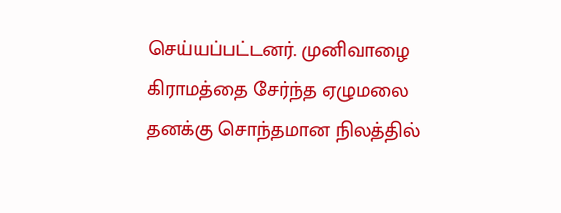செய்யப்பட்டனர். முனிவாழை கிராமத்தை சேர்ந்த ஏழுமலை தனக்கு சொந்தமான நிலத்தில்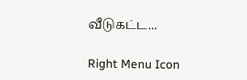வீடுகட்ட...

Right Menu Icon